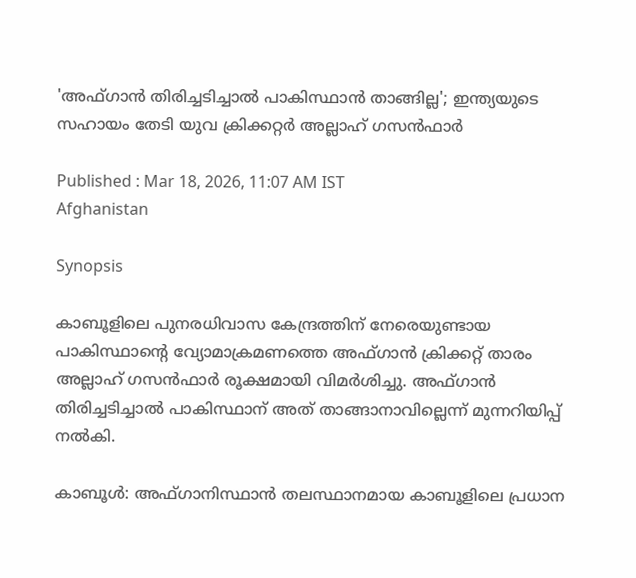'അഫ്ഗാന്‍ തിരിച്ചടിച്ചാല്‍ പാകിസ്ഥാന്‍ താങ്ങില്ല'; ഇന്ത്യയുടെ സഹായം തേടി യുവ ക്രിക്കറ്റര്‍ അല്ലാഹ് ഗസന്‍ഫാര്‍

Published : Mar 18, 2026, 11:07 AM IST
Afghanistan

Synopsis

കാബൂളിലെ പുനരധിവാസ കേന്ദ്രത്തിന് നേരെയുണ്ടായ പാകിസ്ഥാന്റെ വ്യോമാക്രമണത്തെ അഫ്ഗാൻ ക്രിക്കറ്റ് താരം അല്ലാഹ് ഗസൻഫാർ രൂക്ഷമായി വിമർശിച്ചു. അഫ്ഗാൻ തിരിച്ചടിച്ചാൽ പാകിസ്ഥാന് അത് താങ്ങാനാവില്ലെന്ന് മുന്നറിയിപ്പ് നൽകി.

കാബൂള്‍: അഫ്ഗാനിസ്ഥാന്‍ തലസ്ഥാനമായ കാബൂളിലെ പ്രധാന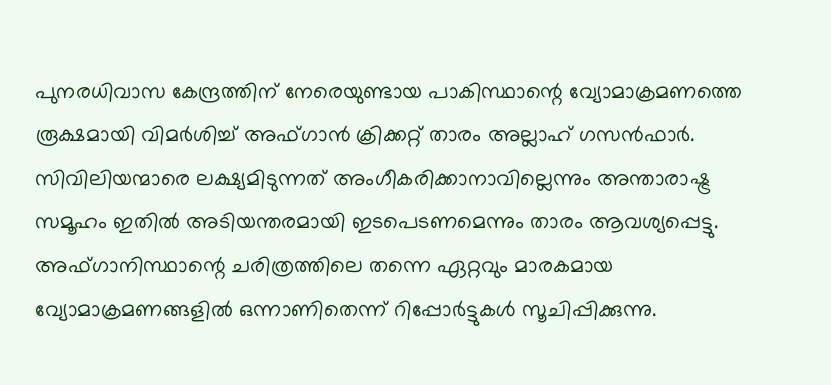പുനരധിവാസ കേന്ദ്രത്തിന് നേരെയുണ്ടായ പാകിസ്ഥാന്റെ വ്യോമാക്രമണത്തെ രൂക്ഷമായി വിമര്‍ശിച്ച് അഫ്ഗാന്‍ ക്രിക്കറ്റ് താരം അല്ലാഹ് ഗസന്‍ഫാര്‍. സിവിലിയന്മാരെ ലക്ഷ്യമിടുന്നത് അംഗീകരിക്കാനാവില്ലെന്നും അന്താരാഷ്ട്ര സമൂഹം ഇതില്‍ അടിയന്തരമായി ഇടപെടണമെന്നും താരം ആവശ്യപ്പെട്ടു. അഫ്ഗാനിസ്ഥാന്റെ ചരിത്രത്തിലെ തന്നെ ഏറ്റവും മാരകമായ വ്യോമാക്രമണങ്ങളില്‍ ഒന്നാണിതെന്ന് റിപ്പോര്‍ട്ടുകള്‍ സൂചിപ്പിക്കുന്നു.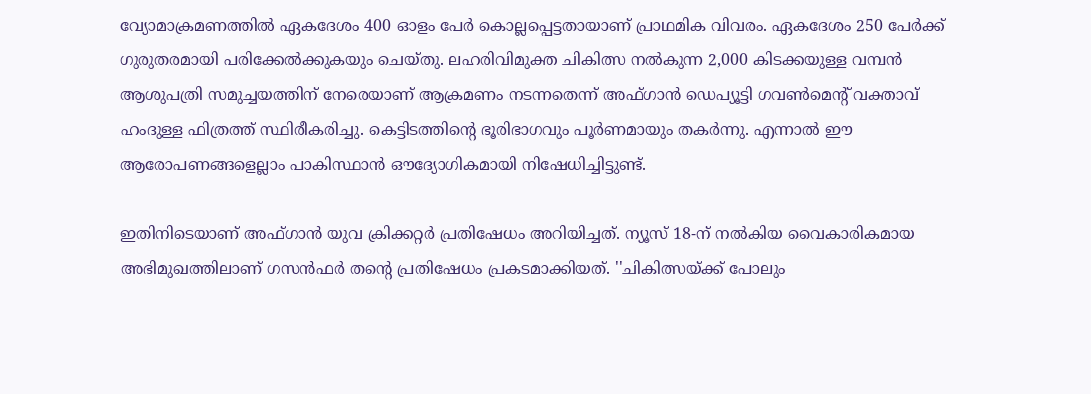വ്യോമാക്രമണത്തില്‍ ഏകദേശം 400 ഓളം പേര്‍ കൊല്ലപ്പെട്ടതായാണ് പ്രാഥമിക വിവരം. ഏകദേശം 250 പേര്‍ക്ക് ഗുരുതരമായി പരിക്കേല്‍ക്കുകയും ചെയ്തു. ലഹരിവിമുക്ത ചികിത്സ നല്‍കുന്ന 2,000 കിടക്കയുള്ള വമ്പന്‍ ആശുപത്രി സമുച്ചയത്തിന് നേരെയാണ് ആക്രമണം നടന്നതെന്ന് അഫ്ഗാന്‍ ഡെപ്യൂട്ടി ഗവണ്‍മെന്റ് വക്താവ് ഹംദുള്ള ഫിത്രത്ത് സ്ഥിരീകരിച്ചു. കെട്ടിടത്തിന്റെ ഭൂരിഭാഗവും പൂര്‍ണമായും തകര്‍ന്നു. എന്നാല്‍ ഈ ആരോപണങ്ങളെല്ലാം പാകിസ്ഥാന്‍ ഔദ്യോഗികമായി നിഷേധിച്ചിട്ടുണ്ട്.

ഇതിനിടെയാണ് അഫ്ഗാന്‍ യുവ ക്രിക്കറ്റര്‍ പ്രതിഷേധം അറിയിച്ചത്. ന്യൂസ് 18-ന് നല്‍കിയ വൈകാരികമായ അഭിമുഖത്തിലാണ് ഗസന്‍ഫര്‍ തന്റെ പ്രതിഷേധം പ്രകടമാക്കിയത്. ''ചികിത്സയ്ക്ക് പോലും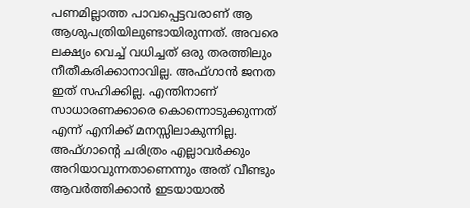പണമില്ലാത്ത പാവപ്പെട്ടവരാണ് ആ ആശുപത്രിയിലുണ്ടായിരുന്നത്. അവരെ ലക്ഷ്യം വെച്ച് വധിച്ചത് ഒരു തരത്തിലും നീതീകരിക്കാനാവില്ല. അഫ്ഗാന്‍ ജനത ഇത് സഹിക്കില്ല. എന്തിനാണ് സാധാരണക്കാരെ കൊന്നൊടുക്കുന്നത് എന്ന് എനിക്ക് മനസ്സിലാകുന്നില്ല. അഫ്ഗാന്റെ ചരിത്രം എല്ലാവര്‍ക്കും അറിയാവുന്നതാണെന്നും അത് വീണ്ടും ആവര്‍ത്തിക്കാന്‍ ഇടയായാല്‍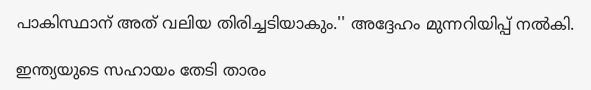പാകിസ്ഥാന് അത് വലിയ തിരിച്ചടിയാകും.'' അദ്ദേഹം മുന്നറിയിപ്പ് നല്‍കി.

ഇന്ത്യയുടെ സഹായം തേടി താരം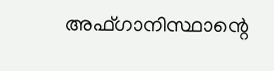അഫ്ഗാനിസ്ഥാന്റെ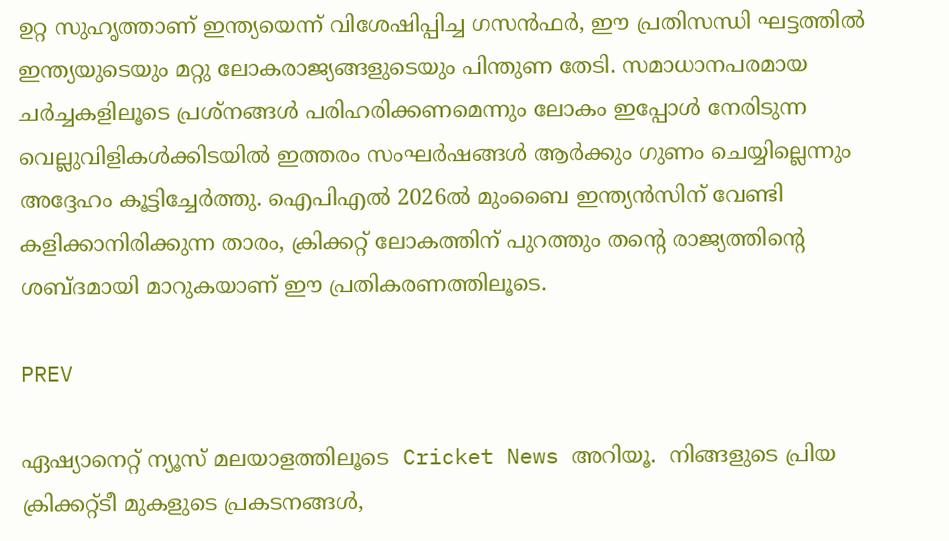ഉറ്റ സുഹൃത്താണ് ഇന്ത്യയെന്ന് വിശേഷിപ്പിച്ച ഗസന്‍ഫര്‍, ഈ പ്രതിസന്ധി ഘട്ടത്തില്‍ ഇന്ത്യയുടെയും മറ്റു ലോകരാജ്യങ്ങളുടെയും പിന്തുണ തേടി. സമാധാനപരമായ ചര്‍ച്ചകളിലൂടെ പ്രശ്‌നങ്ങള്‍ പരിഹരിക്കണമെന്നും ലോകം ഇപ്പോള്‍ നേരിടുന്ന വെല്ലുവിളികള്‍ക്കിടയില്‍ ഇത്തരം സംഘര്‍ഷങ്ങള്‍ ആര്‍ക്കും ഗുണം ചെയ്യില്ലെന്നും അദ്ദേഹം കൂട്ടിച്ചേര്‍ത്തു. ഐപിഎല്‍ 2026ല്‍ മുംബൈ ഇന്ത്യന്‍സിന് വേണ്ടി കളിക്കാനിരിക്കുന്ന താരം, ക്രിക്കറ്റ് ലോകത്തിന് പുറത്തും തന്റെ രാജ്യത്തിന്റെ ശബ്ദമായി മാറുകയാണ് ഈ പ്രതികരണത്തിലൂടെ.

PREV

ഏഷ്യാനെറ്റ് ന്യൂസ് മലയാളത്തിലൂടെ  Cricket News അറിയൂ.  നിങ്ങളുടെ പ്രിയ ക്രിക്കറ്റ്ടീ മുകളുടെ പ്രകടനങ്ങൾ,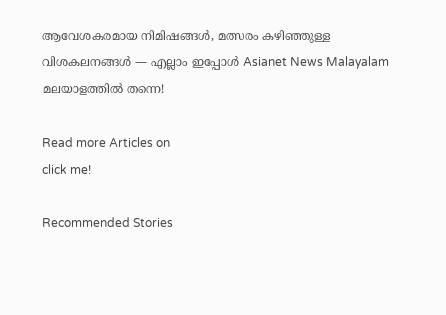ആവേശകരമായ നിമിഷങ്ങൾ, മത്സരം കഴിഞ്ഞുള്ള വിശകലനങ്ങൾ — എല്ലാം ഇപ്പോൾ Asianet News Malayalam മലയാളത്തിൽ തന്നെ!

Read more Articles on
click me!

Recommended Stories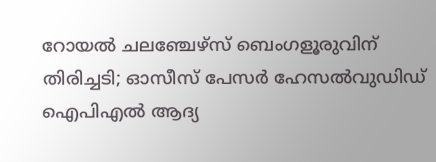റോയല്‍ ചലഞ്ചേഴ്‌സ് ബെംഗളൂരുവിന് തിരിച്ചടി; ഓസീസ് പേസര്‍ ഹേസല്‍വുഡിഡ് ഐപിഎല്‍ ആദ്യ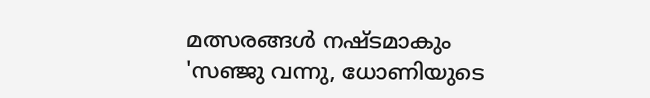മത്സരങ്ങള്‍ നഷ്ടമാകും
'സഞ്ജു വന്നു, ധോണിയുടെ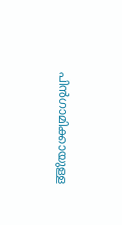പിന്‍ഗാമിക്കായുള്ള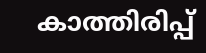കാത്തിരിപ്പ്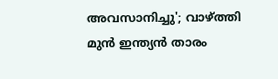അവസാനിച്ചു'; വാഴ്ത്തി മുന്‍ ഇന്ത്യന്‍ താരം